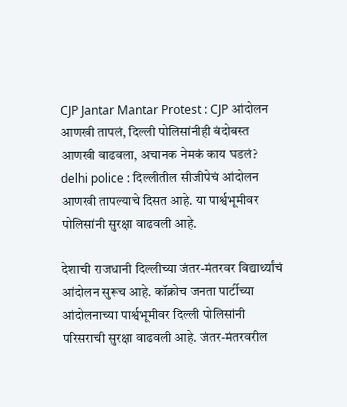CJP Jantar Mantar Protest : CJP आंदोलन आणखी तापलं, दिल्ली पोलिसांनीही बंदोबस्त आणखी वाढवला, अचानक नेमकं काय घडलं?
delhi police : दिल्लीतील सीजीपेचं आंदोलन आणखी तापल्याचे दिसत आहे. या पार्श्वभूमीवर पोलिसांनी सुरक्षा वाढवली आहे.

देशाची राजधानी दिल्लीच्या जंतर-मंतरवर विद्यार्थ्यांचं आंदोलन सुरूच आहे. कॉक्रोच जनता पार्टीच्या आंदोलनाच्या पार्श्वभूमीवर दिल्ली पोलिसांनी परिसराची सुरक्षा वाढवली आहे. जंतर-मंतरवरील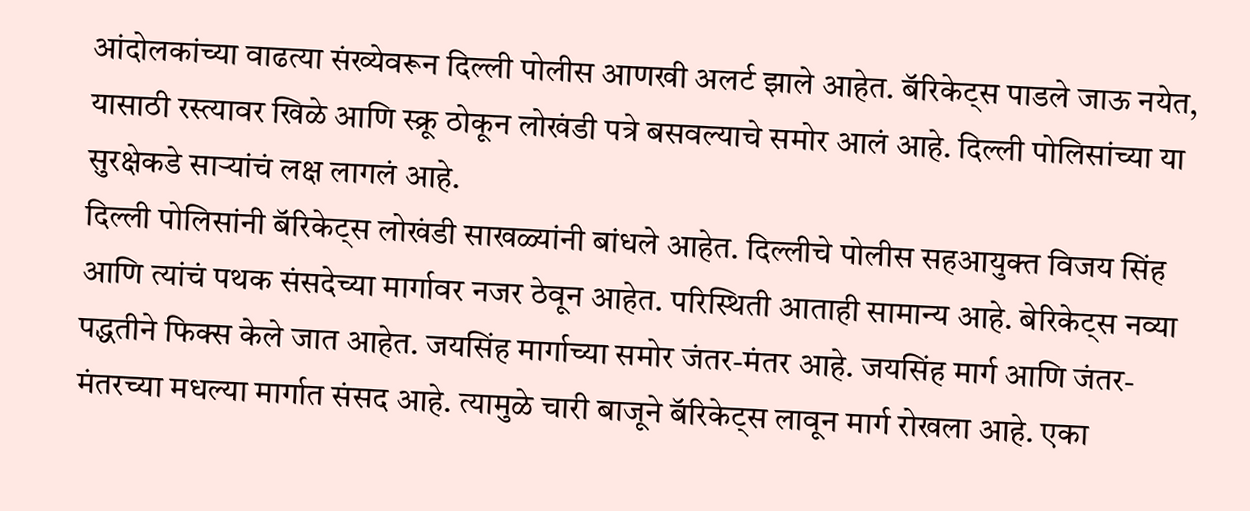आंदोलकांच्या वाढत्या संख्येवरून दिल्ली पोलीस आणखी अलर्ट झाले आहेत. बॅरिकेट्स पाडले जाऊ नयेत, यासाठी रस्त्यावर खिळे आणि स्क्रू ठोकून लोखंडी पत्रे बसवल्याचे समोर आलं आहे. दिल्ली पोलिसांच्या या सुरक्षेकडे साऱ्यांचं लक्ष लागलं आहे.
दिल्ली पोलिसांनी बॅरिकेट्स लोखंडी साखळ्यांनी बांधले आहेत. दिल्लीचे पोलीस सहआयुक्त विजय सिंह आणि त्यांचं पथक संसदेच्या मार्गावर नजर ठेवून आहेत. परिस्थिती आताही सामान्य आहे. बेरिकेट्स नव्या पद्धतीने फिक्स केले जात आहेत. जयसिंह मार्गाच्या समोर जंतर-मंतर आहे. जयसिंह मार्ग आणि जंतर-मंतरच्या मधल्या मार्गात संसद आहे. त्यामुळे चारी बाजूने बॅरिकेट्स लावून मार्ग रोखला आहे. एका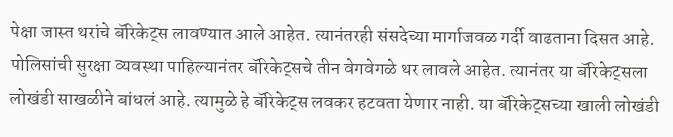पेक्षा जास्त थरांचे बॅरिकेट्स लावण्यात आले आहेत. त्यानंतरही संसदेच्या मार्गाजवळ गर्दी वाढताना दिसत आहे.
पोलिसांची सुरक्षा व्यवस्था पाहिल्यानंतर बॅरिकेट्सचे तीन वेगवेगळे थर लावले आहेत. त्यानंतर या बॅरिकेट्सला लोखंडी साखळीने बांधलं आहे. त्यामुळे हे बॅरिकेट्स लवकर हटवता येणार नाही. या बॅरिकेट्सच्या खाली लोखंडी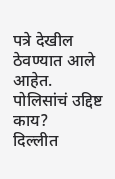पत्रे देखील ठेवण्यात आले आहेत.
पोलिसांचं उद्दिष्ट काय?
दिल्लीत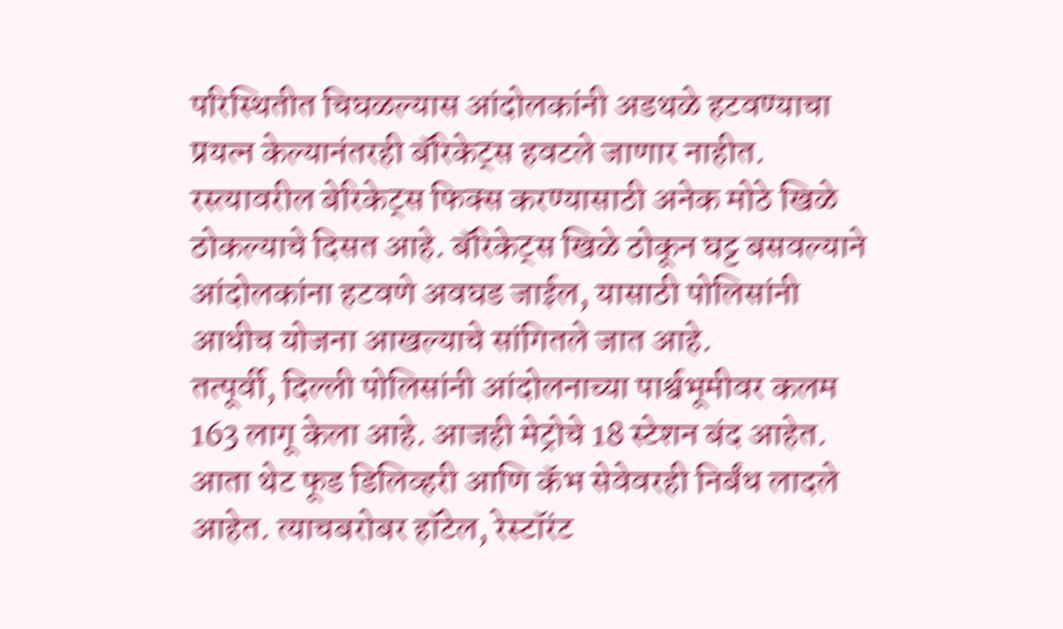परिस्थितीत चिघळल्यास आंदोलकांनी अडथळे हटवण्याचा प्रयत्न केल्यानंतरही बॅरिकेट्स हवटले जाणार नाहीत. रस्त्यावरील बेरिकेट्स फिक्स करण्यासाठी अनेक मोठे खिळे ठोकल्याचे दिसत आहे. बॅरिकेट्स खिळे ठोकून घट्ट बसवल्याने आंदोलकांना हटवणे अवघड जाईल, यासाठी पोलिसांनी आधीच योजना आखल्याचे सांगितले जात आहे.
तत्पूर्वी, दिल्ली पोलिसांनी आंदोलनाच्या पार्श्वभूमीवर कलम 163 लागू केला आहे. आजही मेट्रोचे 18 स्टेशन बंद आहेत. आता थेट फूड डिलिव्हरी आणि कॅभ सेवेवरही निर्बंध लादले आहेत. त्याचबरोबर हॉटेल, रेस्टॉरंट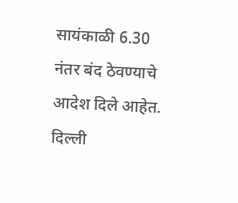सायंकाळी 6.30 नंतर बंद ठेवण्याचे आदेश दिले आहेत. दिल्ली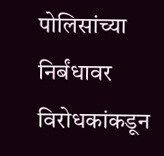पोलिसांच्या निर्बंधावर विरोधकांकडून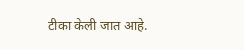टीका केली जात आहे.